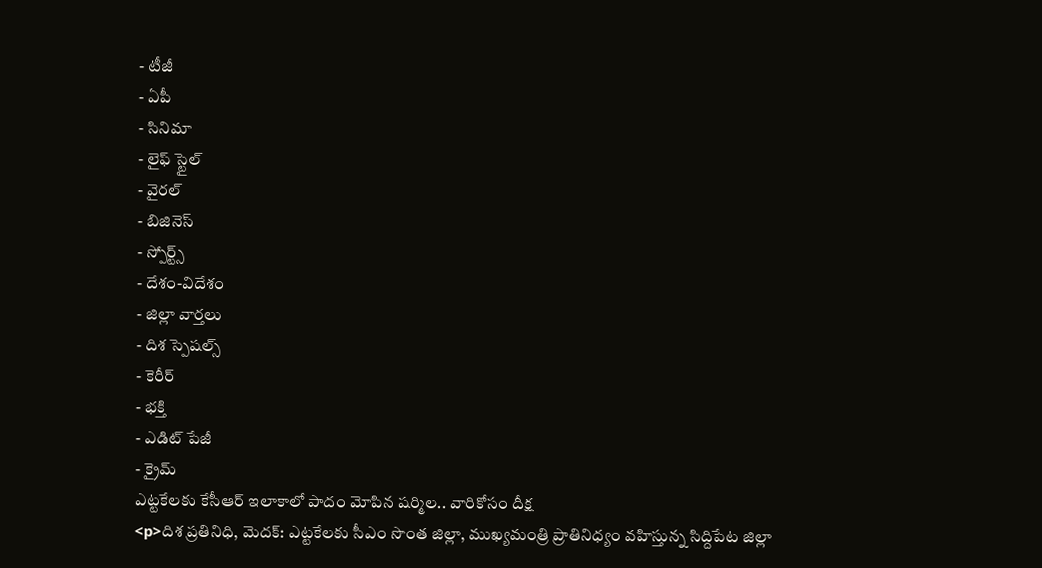- టీజీ
- ఏపీ
- సినిమా
- లైఫ్ స్టైల్
- వైరల్
- బిజినెస్
- స్పోర్ట్స్
- దేశం-విదేశం
- జిల్లా వార్తలు
- దిశ స్పెషల్స్
- కెరీర్
- భక్తి
- ఎడిట్ పేజీ
- క్రైమ్
ఎట్టకేలకు కేసీఆర్ ఇలాకాలో పాదం మోపిన షర్మిల.. వారికోసం దీక్ష
<p>దిశ ప్రతినిధి, మెదక్: ఎట్టకేలకు సీఎం సొంత జిల్లా, ముఖ్యమంత్రి ప్రాతినిధ్యం వహిస్తున్న సిద్దిపేట జిల్లా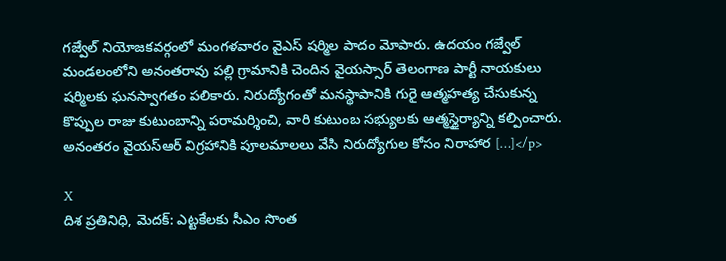గజ్వేల్ నియోజకవర్గంలో మంగళవారం వైఎస్ షర్మిల పాదం మోపారు. ఉదయం గజ్వేల్ మండలంలోని అనంతరావు పల్లి గ్రామానికి చెందిన వైయస్సార్ తెలంగాణ పార్టీ నాయకులు షర్మిలకు ఘనస్వాగతం పలికారు. నిరుద్యోగంతో మనస్థాపానికి గురై ఆత్మహత్య చేసుకున్న కొప్పుల రాజు కుటుంబాన్ని పరామర్శించి, వారి కుటుంబ సభ్యులకు ఆత్మస్థైర్యాన్ని కల్పించారు. అనంతరం వైయస్ఆర్ విగ్రహానికి పూలమాలలు వేసి నిరుద్యోగుల కోసం నిరాహార […]</p>

X
దిశ ప్రతినిధి, మెదక్: ఎట్టకేలకు సీఎం సొంత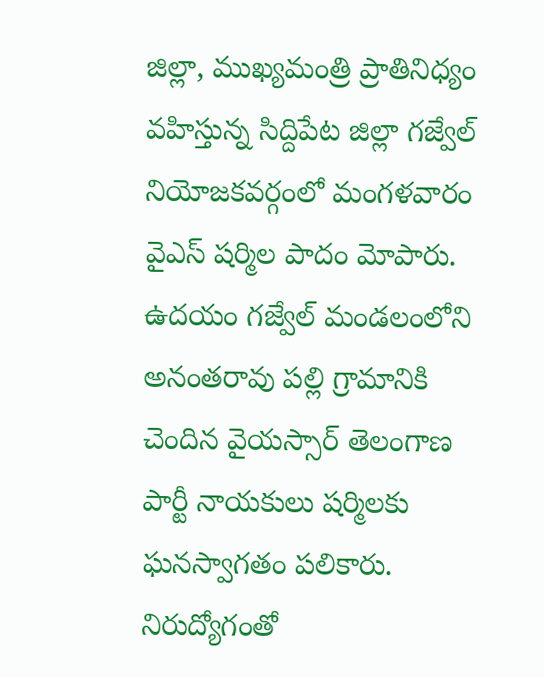జిల్లా, ముఖ్యమంత్రి ప్రాతినిధ్యం వహిస్తున్న సిద్దిపేట జిల్లా గజ్వేల్ నియోజకవర్గంలో మంగళవారం వైఎస్ షర్మిల పాదం మోపారు. ఉదయం గజ్వేల్ మండలంలోని అనంతరావు పల్లి గ్రామానికి చెందిన వైయస్సార్ తెలంగాణ పార్టీ నాయకులు షర్మిలకు ఘనస్వాగతం పలికారు. నిరుద్యోగంతో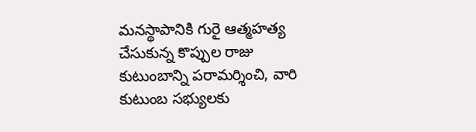మనస్థాపానికి గురై ఆత్మహత్య చేసుకున్న కొప్పుల రాజు కుటుంబాన్ని పరామర్శించి, వారి కుటుంబ సభ్యులకు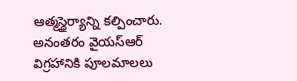ఆత్మస్థైర్యాన్ని కల్పించారు. అనంతరం వైయస్ఆర్ విగ్రహానికి పూలమాలలు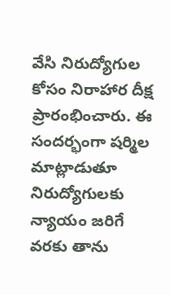వేసి నిరుద్యోగుల కోసం నిరాహార దీక్ష ప్రారంభించారు. ఈ సందర్భంగా షర్మిల మాట్లాడుతూ నిరుద్యోగులకు న్యాయం జరిగే వరకు తాను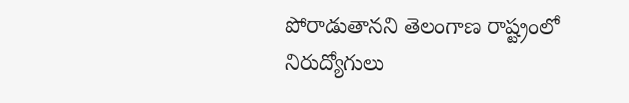పోరాడుతానని తెలంగాణ రాష్ట్రంలో నిరుద్యోగులు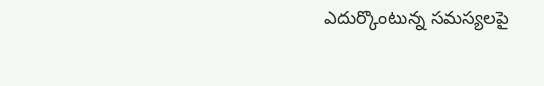ఎదుర్కొంటున్న సమస్యలపై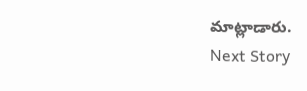మాట్లాడారు.
Next Story